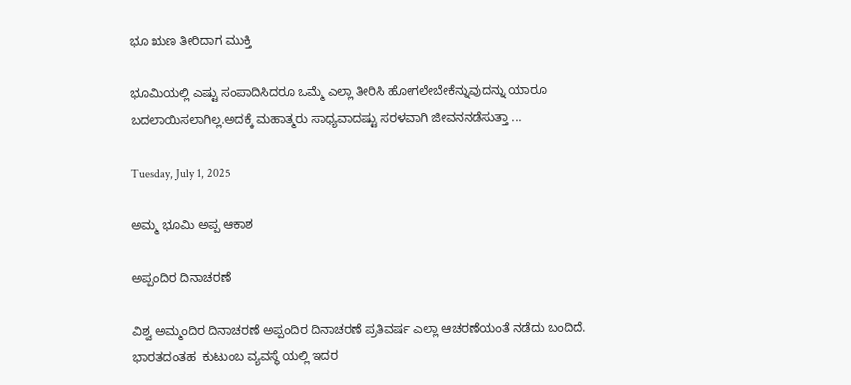ಭೂ ಋಣ ತೀರಿದಾಗ ಮುಕ್ತಿ

ಭೂಮಿಯಲ್ಲಿ ಎಷ್ಟು ಸಂಪಾದಿಸಿದರೂ ಒಮ್ಮೆ ಎಲ್ಲಾ ತೀರಿಸಿ ಹೋಗಲೇಬೇಕೆನ್ನುವುದನ್ನು ಯಾರೂ ಬದಲಾಯಿಸಲಾಗಿಲ್ಲ.ಅದಕ್ಕೆ ಮಹಾತ್ಮರು ಸಾಧ್ಯವಾದಷ್ಟು ಸರಳವಾಗಿ ಜೀವನ‌ನಡೆಸುತ್ತಾ ...

Tuesday, July 1, 2025

ಅಮ್ಮ ಭೂಮಿ ಅಪ್ಪ ಆಕಾಶ

ಅಪ್ಪಂದಿರ ದಿನಾಚರಣೆ

ವಿಶ್ವ ಅಮ್ಮಂದಿರ ದಿನಾಚರಣೆ ಅಪ್ಪಂದಿರ ದಿನಾಚರಣೆ ಪ್ರತಿವರ್ಷ ಎಲ್ಲಾ ಆಚರಣೆಯಂತೆ ನಡೆದು ಬಂದಿದೆ. ಭಾರತದಂತಹ  ಕುಟುಂಬ ವ್ಯವಸ್ಥೆ ಯಲ್ಲಿ ಇದರ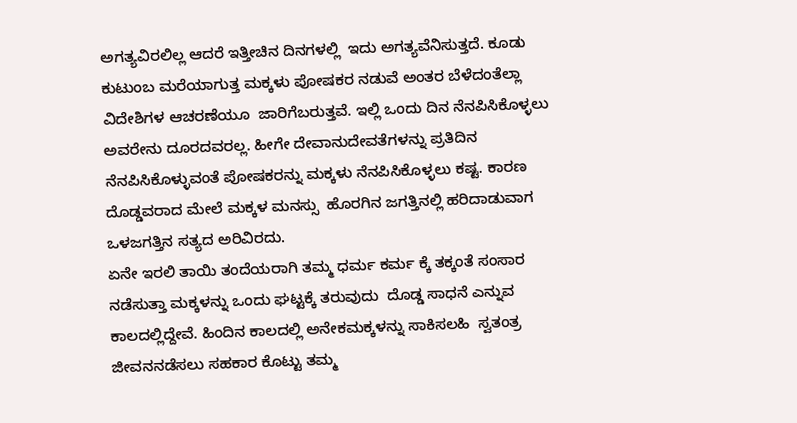ಅಗತ್ಯವಿರಲಿಲ್ಲ ಆದರೆ ಇತ್ತೀಚಿನ ದಿನಗಳಲ್ಲಿ  ಇದು ಅಗತ್ಯವೆನಿಸುತ್ತದೆ. ಕೂಡು ಕುಟುಂಬ ಮರೆಯಾಗುತ್ತ ಮಕ್ಕಳು ಪೋಷಕರ ನಡುವೆ ಅಂತರ ಬೆಳೆದಂತೆಲ್ಲಾ  ವಿದೇಶಿಗಳ ಆಚರಣೆಯೂ  ಜಾರಿಗೆ‌ಬರುತ್ತವೆ. ಇಲ್ಲಿ ಒಂದು ದಿನ ನೆನಪಿಸಿಕೊಳ್ಳಲು ಅವರೇನು ದೂರದವರಲ್ಲ. ಹೀಗೇ ದೇವಾನುದೇವತೆಗಳನ್ನು ಪ್ರತಿದಿನ ನೆನಪಿಸಿಕೊಳ್ಳುವಂತೆ ಪೋಷಕರನ್ನು ಮಕ್ಕಳು ನೆನಪಿಸಿಕೊಳ್ಳಲು ಕಷ್ಟ. ಕಾರಣ ದೊಡ್ಡವರಾದ ಮೇಲೆ ಮಕ್ಕಳ ಮನಸ್ಸು  ಹೊರಗಿನ ಜಗತ್ತಿನಲ್ಲಿ ಹರಿದಾಡುವಾಗ ಒಳಜಗತ್ತಿನ ಸತ್ಯದ ಅರಿವಿರದು.
ಏನೇ ಇರಲಿ ತಾಯಿ ತಂದೆಯರಾಗಿ ತಮ್ಮ ಧರ್ಮ ಕರ್ಮ ಕ್ಕೆ ತಕ್ಕಂತೆ ಸಂಸಾರ ನಡೆಸುತ್ತಾ ಮಕ್ಕಳನ್ನು ಒಂದು ಘಟ್ಟಕ್ಕೆ ತರುವುದು  ದೊಡ್ಡ ಸಾಧನೆ ಎನ್ನುವ ಕಾಲದಲ್ಲಿದ್ದೇವೆ. ಹಿಂದಿನ ಕಾಲದಲ್ಲಿ ಅನೇಕಮಕ್ಕಳನ್ನು ಸಾಕಿಸಲಹಿ  ಸ್ವತಂತ್ರ ಜೀವನ‌ನಡೆಸಲು ಸಹಕಾರ ಕೊಟ್ಟು ತಮ್ಮ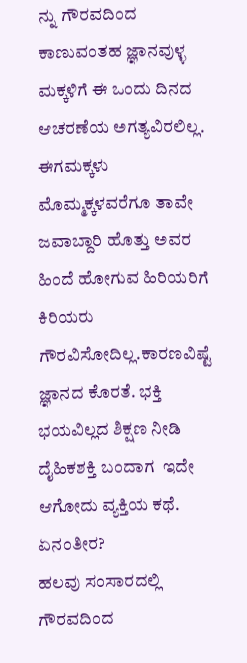ನ್ನು ಗೌರವದಿಂದ ಕಾಣುವಂತಹ ಜ್ಞಾನವುಳ್ಳ ಮಕ್ಕಳಿಗೆ ಈ ಒಂದು ದಿನದ ಆಚರಣೆಯ ಅಗತ್ಯವಿರಲಿಲ್ಲ. ಈಗ‌ಮಕ್ಕಳು ಮೊಮ್ಮಕ್ಕಳವರೆಗೂ ತಾವೇ ಜವಾಬ್ದಾರಿ ಹೊತ್ತು ಅವರ ಹಿಂದೆ ಹೋಗುವ‌ ಹಿರಿಯರಿಗೆ ಕಿರಿಯರು ಗೌರವಿಸೋದಿಲ್ಲ.ಕಾರಣವಿಷ್ಟೆ  ಜ್ಞಾನದ ಕೊರತೆ. ಭಕ್ತಿ ಭಯವಿಲ್ಲದ ಶಿಕ್ಷಣ ನೀಡಿ   ದೈಹಿಕಶಕ್ತಿ ಬಂದಾಗ  ಇದೇ ಆಗೋದು ವ್ಯಕ್ತಿಯ ಕಥೆ. ಏನಂತೀರ?
ಹಲವು ಸಂಸಾರದಲ್ಲಿ ಗೌರವದಿಂದ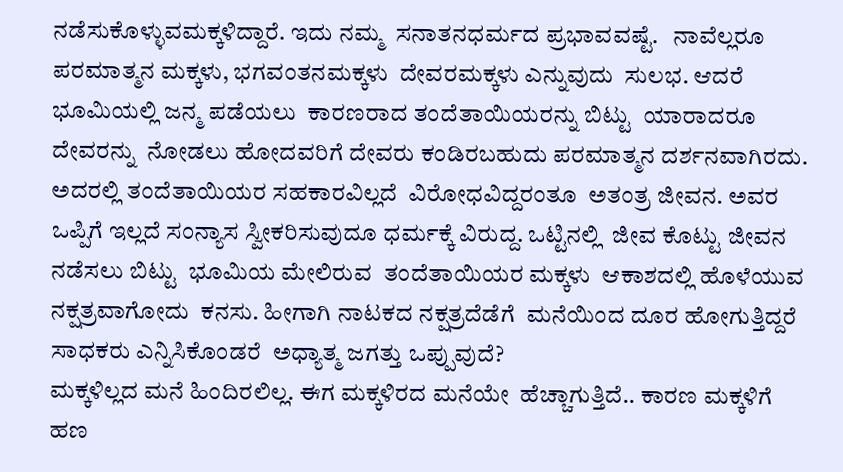ನಡೆಸುಕೊಳ್ಳುವ‌ಮಕ್ಕಳಿದ್ದಾರೆ. ಇದು ನಮ್ಮ  ಸನಾತನಧರ್ಮದ ಪ್ರಭಾವವಷ್ಟೆ.   ನಾವೆಲ್ಲರೂ
ಪರಮಾತ್ಮನ ಮಕ್ಕಳು, ಭಗವಂತನ‌ಮಕ್ಕಳು  ದೇವರ‌ಮಕ್ಕಳು ಎನ್ನುವುದು  ಸುಲಭ. ಆದರೆ ಭೂಮಿಯಲ್ಲಿ ಜನ್ಮ ಪಡೆಯಲು  ಕಾರಣರಾದ ತಂದೆತಾಯಿಯರನ್ನು ಬಿಟ್ಟು  ಯಾರಾದರೂ  ದೇವರನ್ನು  ನೋಡಲು ಹೋದವರಿಗೆ ದೇವರು ಕಂಡಿರಬಹುದು ಪರಮಾತ್ಮನ ದರ್ಶನವಾಗಿರದು. ಅದರಲ್ಲಿ ತಂದೆತಾಯಿಯರ ಸಹಕಾರವಿಲ್ಲದೆ  ವಿರೋಧವಿದ್ದರಂತೂ  ಅತಂತ್ರ ಜೀವನ. ಅವರ ಒಪ್ಪಿಗೆ ಇಲ್ಲದೆ ಸಂನ್ಯಾಸ ಸ್ವೀಕರಿಸುವುದೂ ಧರ್ಮಕ್ಕೆ ವಿರುದ್ದ. ಒಟ್ಟಿನಲ್ಲಿ  ಜೀವ ಕೊಟ್ಟು ಜೀವನ ನಡೆಸಲು ಬಿಟ್ಟು  ಭೂಮಿಯ ಮೇಲಿರುವ  ತಂದೆತಾಯಿಯರ ಮಕ್ಕಳು  ಆಕಾಶದಲ್ಲಿ ಹೊಳೆಯುವ ನಕ್ಷತ್ರವಾಗೋದು  ಕನಸು. ಹೀಗಾಗಿ ನಾಟಕದ ನಕ್ಷತ್ರದೆಡೆಗೆ  ಮನೆಯಿಂದ ದೂರ ಹೋಗುತ್ತಿದ್ದರೆ  ಸಾಧಕರು ಎನ್ನಿಸಿಕೊಂಡರೆ  ಅಧ್ಯಾತ್ಮ ಜಗತ್ತು ಒಪ್ಪುವುದೆ?
ಮಕ್ಕಳಿಲ್ಲದ ಮನೆ ಹಿಂದಿರಲಿಲ್ಲ. ಈಗ ಮಕ್ಕಳಿರದ ಮನೆಯೇ  ಹೆಚ್ಚಾಗುತ್ತಿದೆ.. ಕಾರಣ ಮಕ್ಕಳಿಗೆ ಹಣ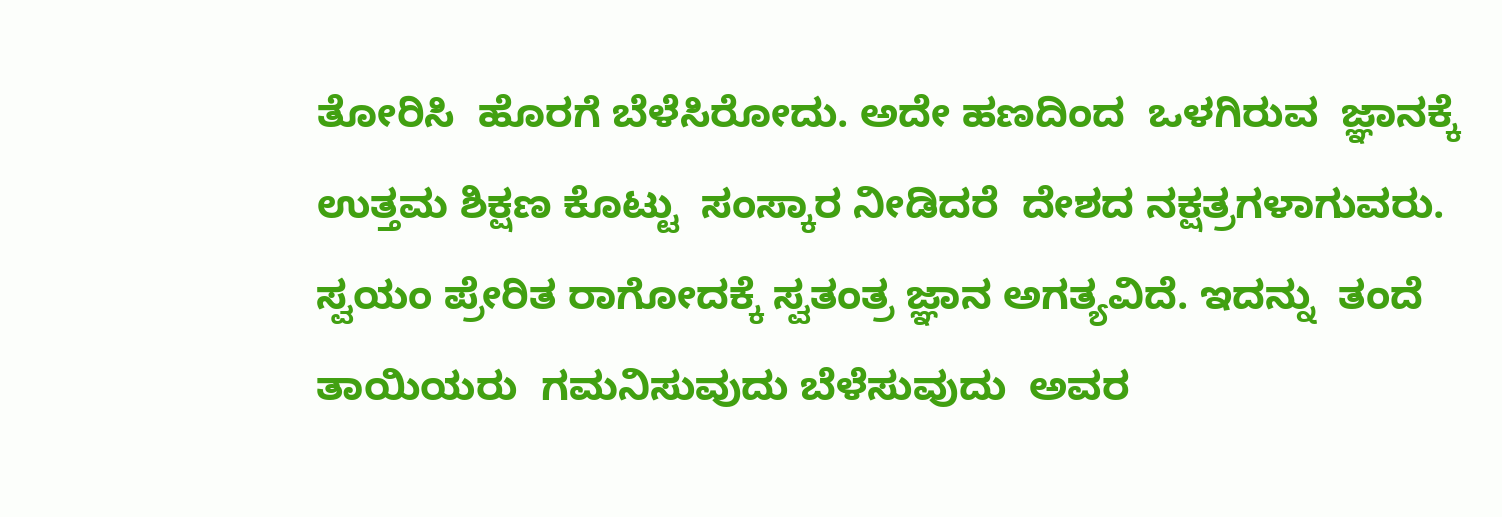ತೋರಿಸಿ  ಹೊರಗೆ ಬೆಳೆಸಿರೋದು. ಅದೇ ಹಣದಿಂದ  ಒಳಗಿರುವ  ಜ್ಞಾನಕ್ಕೆ ಉತ್ತಮ ಶಿಕ್ಷಣ ಕೊಟ್ಟು ‌ ಸಂಸ್ಕಾರ ನೀಡಿದರೆ  ದೇಶದ ನಕ್ಷತ್ರಗಳಾಗುವರು. ಸ್ವಯಂ ಪ್ರೇರಿತ ರಾಗೋದಕ್ಕೆ ಸ್ವತಂತ್ರ ಜ್ಞಾನ ಅಗತ್ಯವಿದೆ. ಇದನ್ನು  ತಂದೆ ತಾಯಿಯರು  ಗಮನಿಸುವುದು ಬೆಳೆಸುವುದು  ಅವರ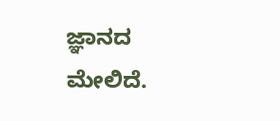ಜ್ಞಾನದ ಮೇಲಿದೆ.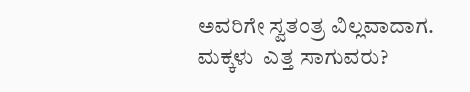ಅವರಿಗೇ ಸ್ವತಂತ್ರ ವಿಲ್ಲವಾದಾಗ. ಮಕ್ಕಳು  ಎತ್ತ ಸಾಗುವರು?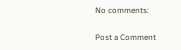No comments:

Post a Comment